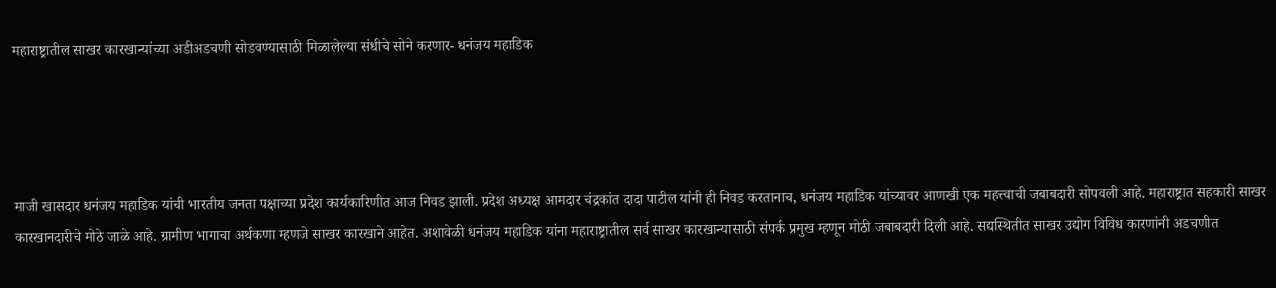महाराष्ट्रातील साखर कारखान्यांच्या अडीअडचणी सोडवण्यासाठी मिळालेल्या संधीचे सोने करणार- धनंजय महाडिक




माजी खासदार धनंजय महाडिक यांची भारतीय जनता पक्षाच्या प्रदेश कार्यकारिणीत आज निवड झाली. प्रदेश अध्यक्ष आमदार चंद्रकांत दादा पाटील यांनी ही निवड करतानाच, धनंजय महाडिक यांच्यावर आणखी एक महत्त्वाची जबाबदारी सोपवली आहे. महाराष्ट्रात सहकारी साखर कारखानदारीचे मोठे जाळे आहे. ग्रामीण भागाचा अर्थकणा म्हणजे साखर कारखाने आहेत. अशावेळी धनंजय महाडिक यांना महाराष्ट्रातील सर्व साखर कारखान्यासाठी संपर्क प्रमुख म्हणून मोठी जबाबदारी दिली आहे. सद्यस्थितीत साखर उद्योग विविध कारणांनी अडचणीत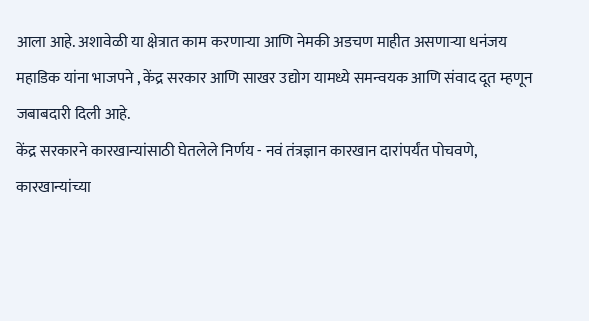आला आहे. अशावेळी या क्षेत्रात काम करणाऱ्या आणि नेमकी अडचण माहीत असणाऱ्या धनंजय महाडिक यांना भाजपने , केंद्र सरकार आणि साखर उद्योग यामध्ये समन्वयक आणि संवाद दूत म्हणून जबाबदारी दिली आहे.
केंद्र सरकारने कारखान्यांसाठी घेतलेले निर्णय - नवं तंत्रज्ञान कारखान दारांपर्यंत पोचवणे,  कारखान्यांच्या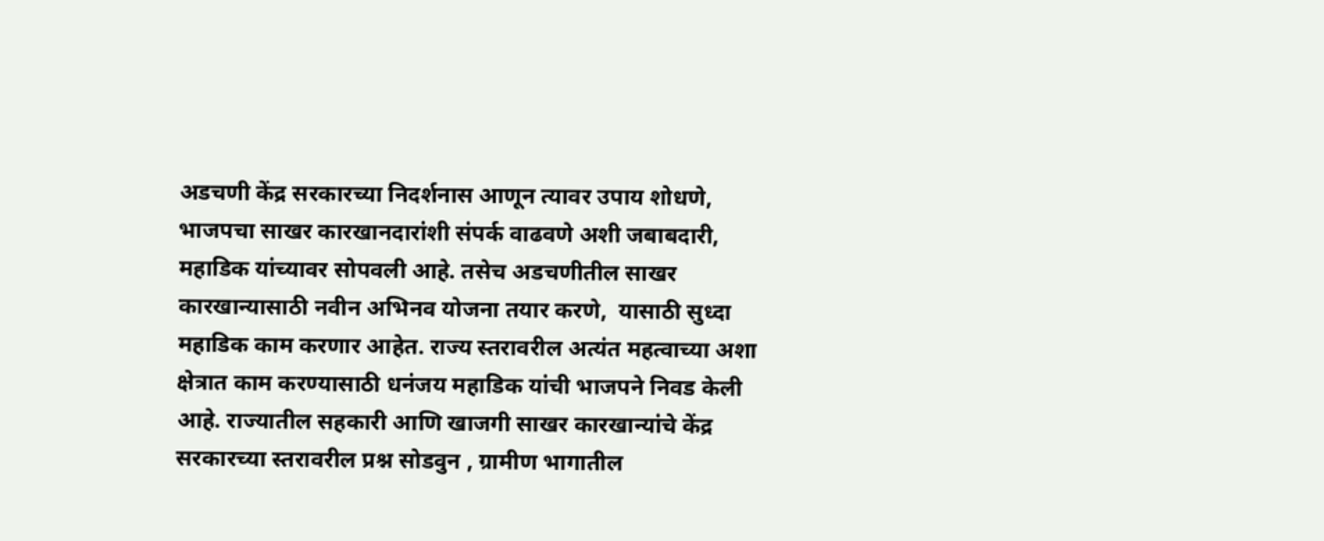अडचणी केंद्र सरकारच्या निदर्शनास आणून त्यावर उपाय शोधणे, भाजपचा साखर कारखानदारांशी संपर्क वाढवणे अशी जबाबदारी, महाडिक यांच्यावर सोपवली आहे. तसेच अडचणीतील साखर कारखान्यासाठी नवीन अभिनव योजना तयार करणे,  यासाठी सुध्दा महाडिक काम करणार आहेत. राज्य स्तरावरील अत्यंत महत्वाच्या अशा क्षेत्रात काम करण्यासाठी धनंजय महाडिक यांची भाजपने निवड केली आहे. राज्यातील सहकारी आणि खाजगी साखर कारखान्यांचे केंद्र सरकारच्या स्तरावरील प्रश्न सोडवुन , ग्रामीण भागातील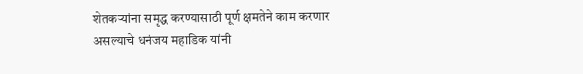शेतकऱ्यांना समृद्ध करण्यासाठी पूर्ण क्षमतेने काम करणार असल्याचे धनंजय महाडिक यांनी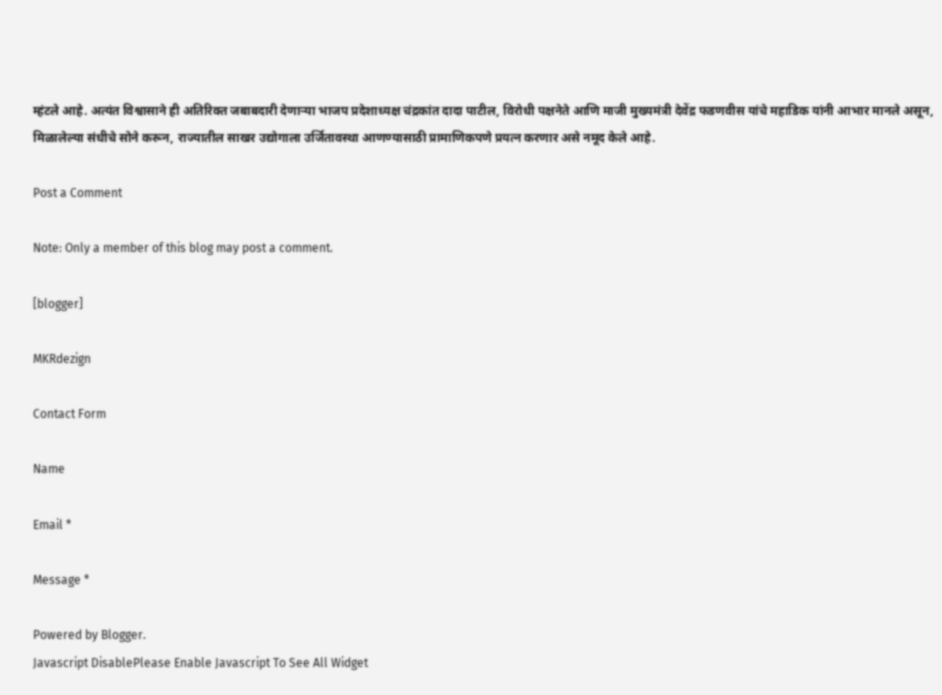म्हंटले आहे. अत्यंत विश्वासाने ही अतिरिक्त जबाबदारी देणाऱ्या भाजप प्रदेशाध्यक्ष चंद्रकांत दादा पाटील, विरोधी पक्षनेते आणि माजी मुख्यमंत्री देवेंद्र फडणवीस यांचे महाडिक यांनी आभार मानले असून, मिळालेल्या संधीचे सोने करून, राज्यातील साखर उद्योगाला उर्जितावस्था आणण्यासाठी प्रामाणिकपणे प्रयत्न करणार असे नमूद केले आहे.

Post a Comment

Note: Only a member of this blog may post a comment.

[blogger]

MKRdezign

Contact Form

Name

Email *

Message *

Powered by Blogger.
Javascript DisablePlease Enable Javascript To See All Widget